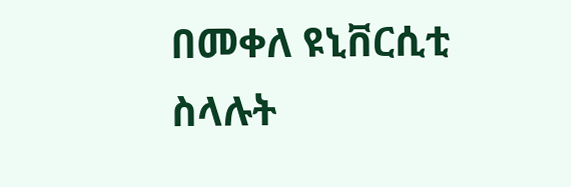በመቀለ ዩኒቨርሲቲ ስላሉት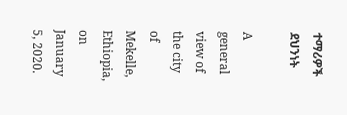ተማሪዎች ደህንነት

A general view of the city of Mekelle, Ethiopia, on January 5, 2020.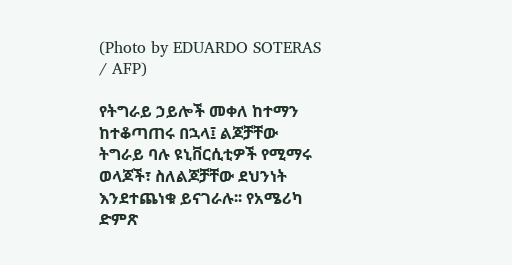(Photo by EDUARDO SOTERAS / AFP)

የትግራይ ኃይሎች መቀለ ከተማን ከተቆጣጠሩ በኋላ፤ ልጆቻቸው ትግራይ ባሉ ዩኒቨርሲቲዎች የሚማሩ ወላጆች፣ ስለልጆቻቸው ደህንነት እንደተጨነቁ ይናገራሉ፡፡ የአሜሪካ ድምጽ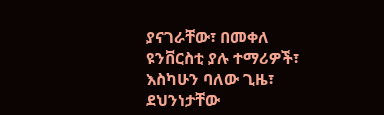ያናገራቸው፣ በመቀለ ዩንቨርስቲ ያሉ ተማሪዎች፣ እስካሁን ባለው ጊዜ፣ ደህንነታቸው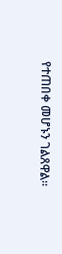የተጠበቀ መሆኑን ገልጸዋል።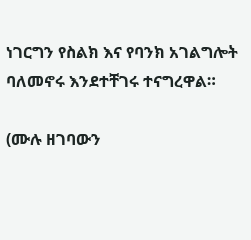ነገርግን የስልክ እና የባንክ አገልግሎት ባለመኖሩ እንደተቸገሩ ተናግረዋል።

(ሙሉ ዘገባውን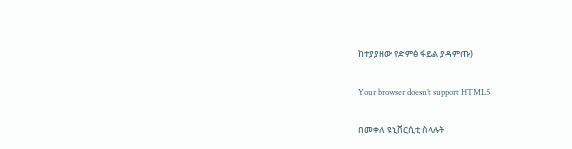ከተያያዘው የድምፅ ፋይል ያዳምጡ)

Your browser doesn’t support HTML5

በመቀለ ዩኒቨርሲቲ ስላሉት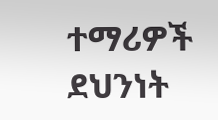ተማሪዎች ደህንነት